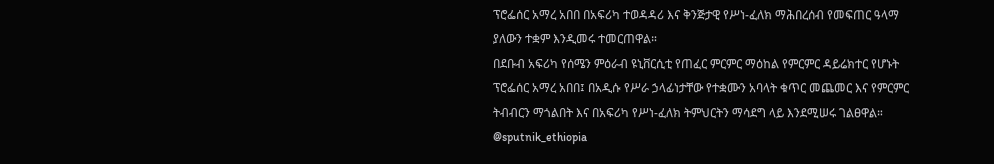ፕሮፌሰር አማረ አበበ በአፍሪካ ተወዳዳሪ እና ቅንጅታዊ የሥነ-ፈለክ ማሕበረሰብ የመፍጠር ዓላማ ያለውን ተቋም እንዲመሩ ተመርጠዋል።
በደቡብ አፍሪካ የሰሜን ምዕራብ ዩኒቨርሲቲ የጠፈር ምርምር ማዕከል የምርምር ዳይሬክተር የሆኑት ፕሮፌሰር አማረ አበበ፤ በአዲሱ የሥራ ኃላፊነታቸው የተቋሙን አባላት ቁጥር መጨመር እና የምርምር ትብብርን ማጎልበት እና በአፍሪካ የሥነ-ፈለክ ትምህርትን ማሳደግ ላይ እንደሚሠሩ ገልፀዋል።
@sputnik_ethiopia